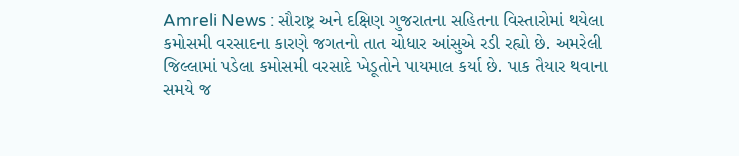Amreli News : સૌરાષ્ટ્ર અને દક્ષિણ ગુજરાતના સહિતના વિસ્તારોમાં થયેલા કમોસમી વરસાદના કારણે જગતનો તાત ચોધાર આંસુએ રડી રહ્યો છે. અમરેલી જિલ્લામાં પડેલા કમોસમી વરસાદે ખેડૂતોને પાયમાલ કર્યા છે. પાક તૈયાર થવાના સમયે જ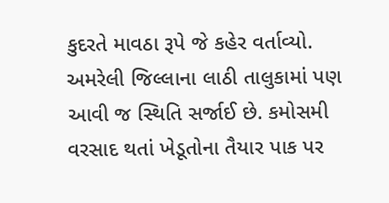કુદરતે માવઠા રૂપે જે કહેર વર્તાવ્યો. અમરેલી જિલ્લાના લાઠી તાલુકામાં પણ આવી જ સ્થિતિ સર્જાઈ છે. કમોસમી વરસાદ થતાં ખેડૂતોના તૈયાર પાક પર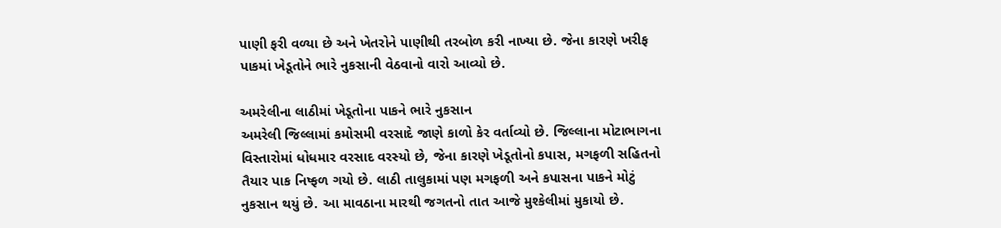પાણી ફરી વળ્યા છે અને ખેતરોને પાણીથી તરબોળ કરી નાખ્યા છે. જેના કારણે ખરીફ પાકમાં ખેડૂતોને ભારે નુકસાની વેઠવાનો વારો આવ્યો છે.

અમરેલીના લાઠીમાં ખેડૂતોના પાકને ભારે નુકસાન
અમરેલી જિલ્લામાં કમોસમી વરસાદે જાણે કાળો કેર વર્તાવ્યો છે. જિલ્લાના મોટાભાગના વિસ્તારોમાં ધોધમાર વરસાદ વરસ્યો છે, જેના કારણે ખેડૂતોનો કપાસ, મગફળી સહિતનો તૈયાર પાક નિષ્ફળ ગયો છે. લાઠી તાલુકામાં પણ મગફળી અને કપાસના પાકને મોટું નુકસાન થયું છે. આ માવઠાના મારથી જગતનો તાત આજે મુશ્કેલીમાં મુકાયો છે.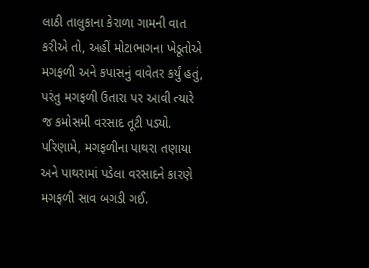લાઠી તાલુકાના કેરાળા ગામની વાત કરીએ તો, અહીં મોટાભાગના ખેડૂતોએ મગફળી અને કપાસનું વાવેતર કર્યું હતું, પરંતુ મગફળી ઉતારા પર આવી ત્યારે જ કમોસમી વરસાદ તૂટી પડ્યો. પરિણામે, મગફળીના પાથરા તણાયા અને પાથરામાં પડેલા વરસાદને કારણે મગફળી સાવ બગડી ગઈ.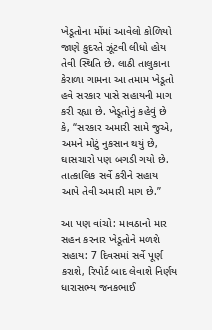ખેડૂતોના મોંમાં આવેલો કોળિયો જાણે કુદરતે ઝૂંટવી લીધો હોય તેવી સ્થિતિ છે. લાઠી તાલુકાના કેરાળા ગામના આ તમામ ખેડૂતો હવે સરકાર પાસે સહાયની માગ કરી રહ્યા છે. ખેડૂતોનું કહેવું છે કે, “સરકાર અમારી સામે જુએ, અમને મોટું નુકસાન થયું છે, ઘાસચારો પણ બગડી ગયો છે. તાત્કાલિક સર્વે કરીને સહાય આપે તેવી અમારી માગ છે.”

આ પણ વાંચો: માવઠાનો માર સહન કરનાર ખેડૂતોને મળશે સહાય: 7 દિવસમાં સર્વે પૂર્ણ કરાશે, રિપોર્ટ બાદ લેવાશે નિર્ણય
ધારાસભ્ય જનકભાઈ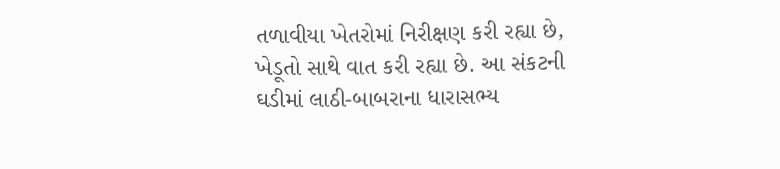તળાવીયા ખેતરોમાં નિરીક્ષણ કરી રહ્યા છે, ખેડૂતો સાથે વાત કરી રહ્યા છે. આ સંકટની ઘડીમાં લાઠી-બાબરાના ધારાસભ્ય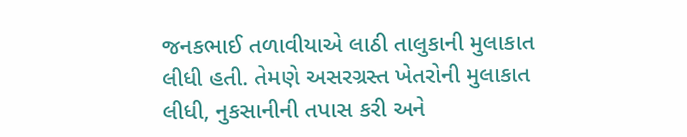જનકભાઈ તળાવીયાએ લાઠી તાલુકાની મુલાકાત લીધી હતી. તેમણે અસરગ્રસ્ત ખેતરોની મુલાકાત લીધી, નુકસાનીની તપાસ કરી અને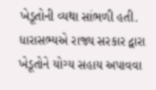ખેડૂતોની વ્યથા સાંભળી હતી. ધારાસભ્યએ રાજ્ય સરકાર દ્વારા ખેડૂતોને યોગ્ય સહાય અપાવવા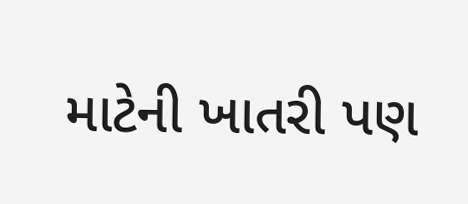માટેની ખાતરી પણ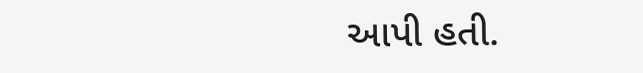આપી હતી.